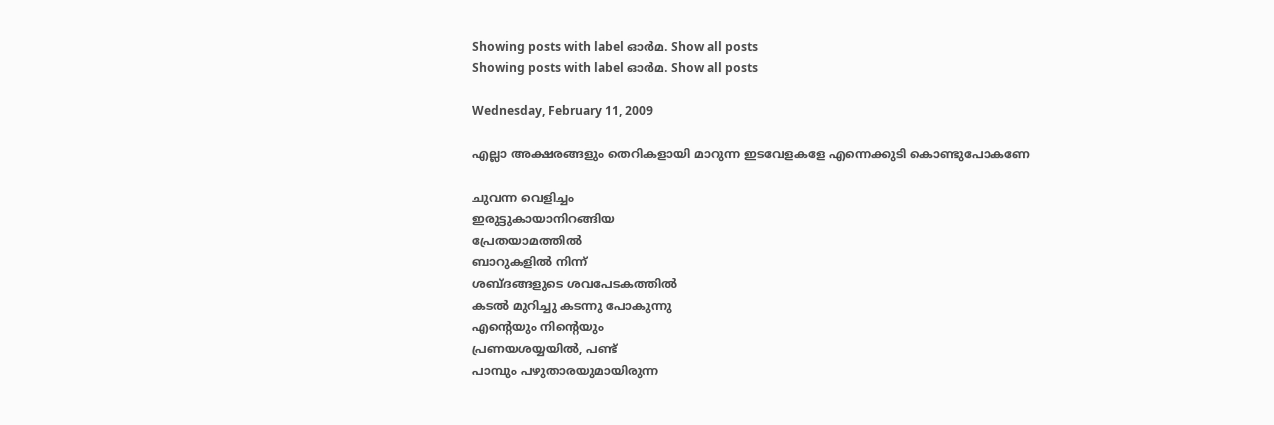Showing posts with label ഓര്‍മ. Show all posts
Showing posts with label ഓര്‍മ. Show all posts

Wednesday, February 11, 2009

എല്ലാ അക്ഷരങ്ങളും തെറികളായി മാറുന്ന ഇടവേളകളേ എന്നെക്കുടി കൊണ്ടുപോകണേ

ചുവന്ന വെളിച്ചം
ഇരുട്ടുകായാനിറങ്ങിയ
പ്രേതയാമത്തില്‍
ബാറുകളില്‍ നിന്ന്
ശബ്ദങ്ങളുടെ ശവപേടകത്തില്‍
കടല്‍ മുറിച്ചു കടന്നു പോകുന്നു
എന്റെയും നിന്റെയും
പ്രണയശയ്യയില്‍, പണ്ട്
പാമ്പും പഴുതാരയുമായിരുന്ന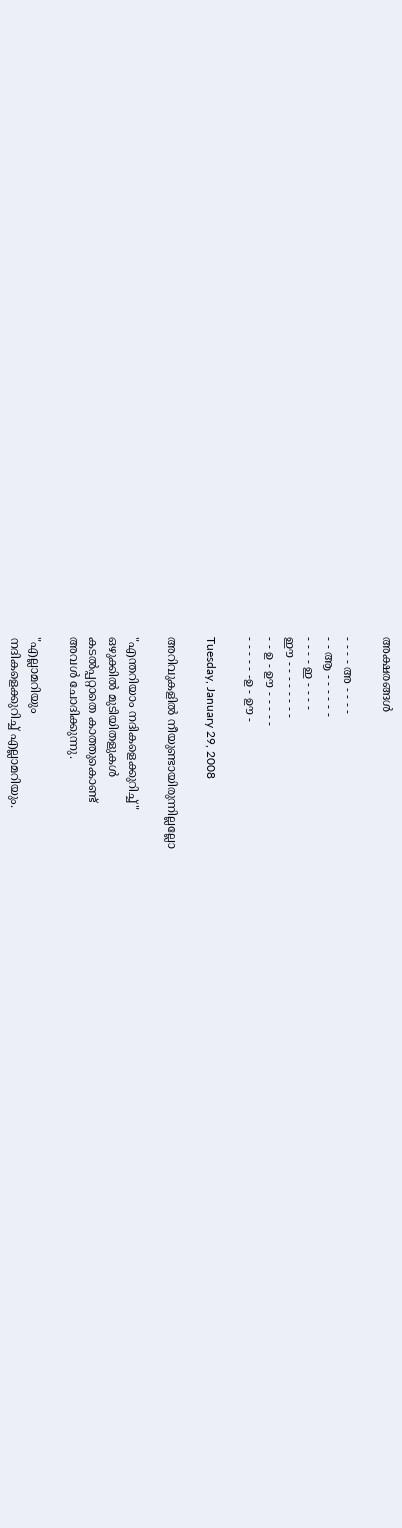അക്ഷരങ്ങള്‍

- - - - അ - - - -
- - ആ - - - - - -
- - - - ഇ - - - -
ഈ - - - - - - - -
- - ഉ - ഊ - - - - -
- - - - - -ഉ - ഊ -

Tuesday, January 29, 2008

അറിവുകളില്‍ നീയുണ്ടായിരുന്നില്ലല്ലോ

"എന്തറിയാം നദികളെക്കുറിച്ച്‌"
ഒഴുക്കില്‍ മുടിയിതളുകള്‍
കടല്‍പ്പറ്റാതെ കാത്തുകൊണ്ട്‌
അവള്‍ ചോദിക്കുന്നു.

"എല്ലാമറിയും
നദികളെക്കുറിച്ച്‌ എല്ലാമറിയും.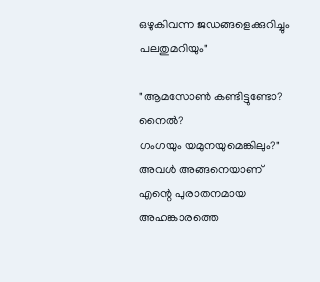ഒഴുകിവന്ന ജഡങ്ങളെക്കുറിച്ചും
പലതുമറിയും"

"ആമസോണ്‍ കണ്ടിട്ടുണ്ടോ?
നൈല്‍?
ഗംഗയും യമുനയുമെങ്കിലും?"
അവള്‍ അങ്ങനെയാണ്‌
എന്റെ പുരാതനമായ
അഹങ്കാരത്തെ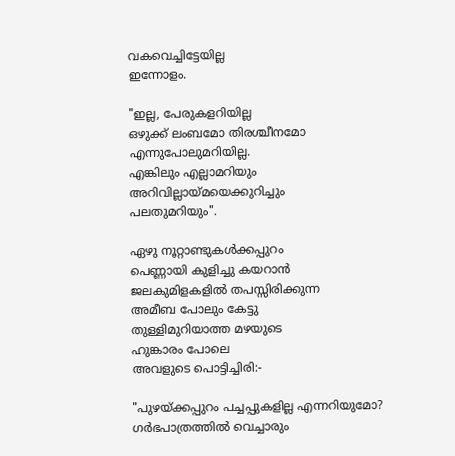വകവെച്ചിട്ടേയില്ല
ഇന്നോളം.

"ഇല്ല, പേരുകളറിയില്ല
ഒഴുക്ക്‌ ലംബമോ തിരശ്ചീനമോ
എന്നുപോലുമറിയില്ല.
എങ്കിലും എല്ലാമറിയും
അറിവില്ലായ്മയെക്കുറിച്ചും
പലതുമറിയും".

ഏഴു നൂറ്റാണ്ടുകള്‍ക്കപ്പുറം
പെണ്ണായി കുളിച്ചു കയറാന്‍
ജലകുമിളകളില്‍ തപസ്സിരിക്കുന്ന
അമീബ പോലും കേട്ടു
തുള്ളിമുറിയാത്ത മഴയുടെ
ഹുങ്കാരം പോലെ
അവളുടെ പൊട്ടിച്ചിരി:-

"പുഴയ്ക്കപ്പുറം പച്ചപ്പുകളില്ല എന്നറിയുമോ?
ഗര്‍ഭപാത്രത്തില്‍ വെച്ചാരും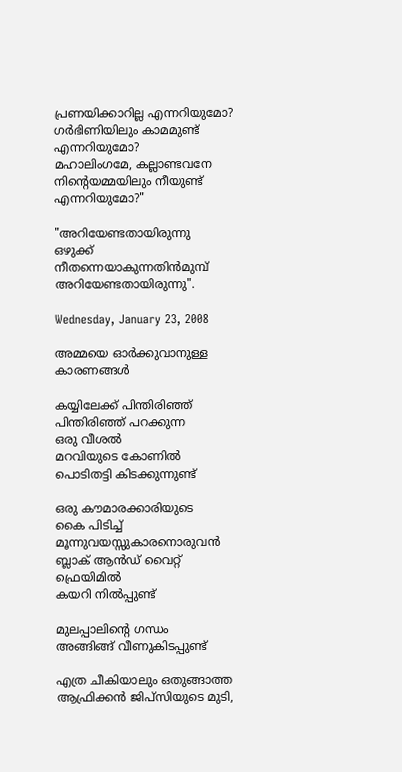പ്രണയിക്കാറില്ല എന്നറിയുമോ?
ഗര്‍ഭിണിയിലും കാമമുണ്ട്‌
എന്നറിയുമോ?
മഹാലിംഗമേ, കല്ലാണ്ടവനേ
നിന്റെയമ്മയിലും നീയുണ്ട്‌ എന്നറിയുമോ?"

"അറിയേണ്ടതായിരുന്നു
ഒഴുക്ക്‌ നീതന്നെയാകുന്നതിന്‍മുമ്പ്‌
അറിയേണ്ടതായിരുന്നു".

Wednesday, January 23, 2008

അമ്മയെ ഓര്‍ക്കുവാനുള്ള കാരണങ്ങള്‍

കയ്യിലേക്ക്‌ പിന്തിരിഞ്ഞ്‌
പിന്തിരിഞ്ഞ്‌ പറക്കുന്ന
ഒരു വീശല്‍
മറവിയുടെ കോണില്‍
പൊടിതട്ടി കിടക്കുന്നുണ്ട്‌

ഒരു കൗമാരക്കാരിയുടെ
കൈ പിടിച്ച്‌
മൂന്നുവയസ്സുകാരനൊരുവന്‍
ബ്ലാക്‌ ആന്‍ഡ്‌ വൈറ്റ്‌ ഫ്രെയിമില്‍
കയറി നില്‍പ്പുണ്ട്‌

മുലപ്പാലിന്റെ ഗന്ധം
അങ്ങിങ്ങ്‌ വീണുകിടപ്പുണ്ട്‌

എത്ര ചീകിയാലും ഒതുങ്ങാത്ത
ആഫ്രിക്കന്‍ ജിപ്സിയുടെ മുടി,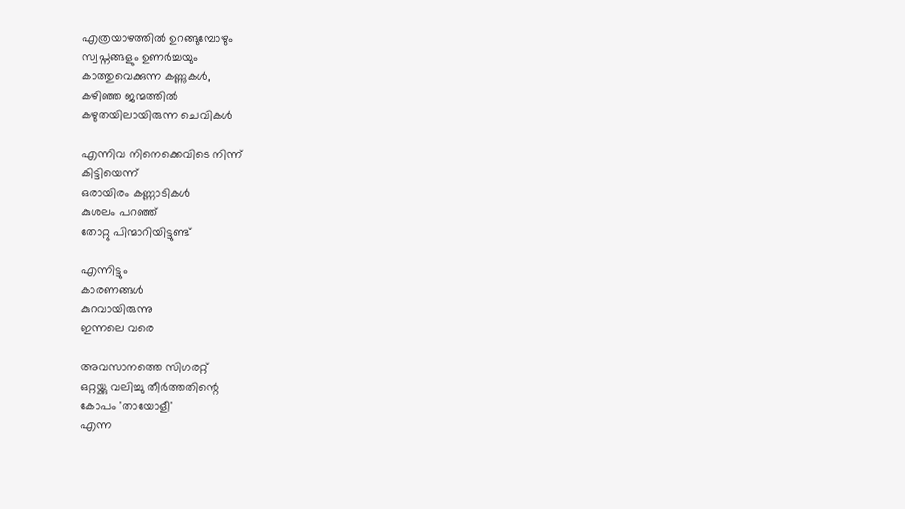എത്രയാഴത്തില്‍ ഉറങ്ങുമ്പോഴും
സ്വപ്നങ്ങളും ഉണര്‍ച്ചയും
കാത്തുവെക്കുന്ന കണ്ണുകള്‍,
കഴിഞ്ഞ ജന്മത്തില്‍
കഴുതയിലായിരുന്ന ചെവികള്‍

എന്നിവ നിനെക്കെവിടെ നിന്ന്‌
കിട്ടിയെന്ന്‌
ഒരായിരം കണ്ണാടികള്‍
കുശലം പറഞ്ഞ്‌
തോറ്റു പിന്മാറിയിട്ടുണ്ട്‌

എന്നിട്ടും
കാരണങ്ങള്‍
കുറവായിരുന്നു
ഇന്നലെ വരെ

അവസാനത്തെ സിഗരറ്റ്‌
ഒറ്റയ്ക്കു വലിച്ചു തീര്‍ത്തതിന്റെ
കോപം 'തായോളീ'
എന്ന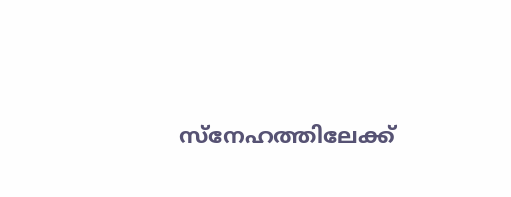സ്നേഹത്തിലേക്ക്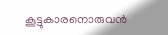കൂട്ടുകാരനൊരുവന്‍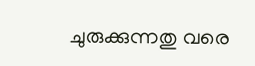ചുരുക്കുന്നതു വരെ